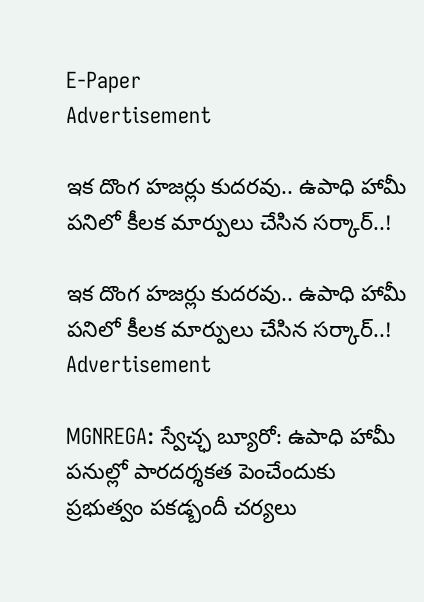E-Paper
Advertisement

ఇక దొంగ హజర్లు కుదరవు.. ఉపాధి హామీ పనిలో కీలక మార్పులు చేసిన సర్కార్..!

ఇక దొంగ హజర్లు కుదరవు.. ఉపాధి హామీ పనిలో కీలక మార్పులు చేసిన సర్కార్..!
Advertisement

MGNREGA: స్వేచ్ఛ బ్యూరో: ఉపాధి హామీ పనుల్లో పారదర్శకత పెంచేందుకు ప్రభుత్వం పకడ్బందీ చర్యలు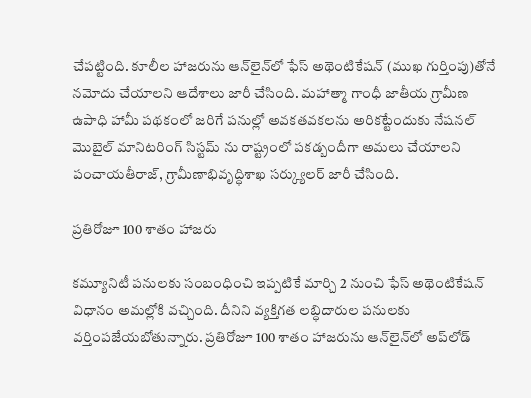చేపట్టింది. కూలీల హాజరును ఆన్‌లైన్‌లో ఫేస్ అథెంటికేషన్ (ముఖ గుర్తింపు)తోనే నమోదు చేయాలని ఆదేశాలు జారీ చేసింది. మహాత్మా గాంధీ జాతీయ గ్రామీణ ఉపాధి హామీ పథకంలో జరిగే పనుల్లో అవకతవకలను అరికట్టేందుకు నేషనల్ మొబైల్ మానిటరింగ్ సిస్టమ్ ను రాష్ట్రంలో పకడ్బందీగా అమలు చేయాలని పంచాయతీరాజ్, గ్రామీణాభివృద్ధిశాఖ సర్క్యులర్ జారీ చేసింది.

ప్రతిరోజూ 100 శాతం హాజరు

కమ్యూనిటీ పనులకు సంబంధించి ఇప్పటికే మార్చి 2 నుంచి ఫేస్ అథెంటికేషన్ విధానం అమల్లోకి వచ్చింది. దీనిని వ్యక్తిగత లబ్ధిదారుల పనులకు వర్తింపజేయబోతున్నారు. ప్రతిరోజూ 100 శాతం హాజరును ఆన్‌లైన్‌లో అప్‌లోడ్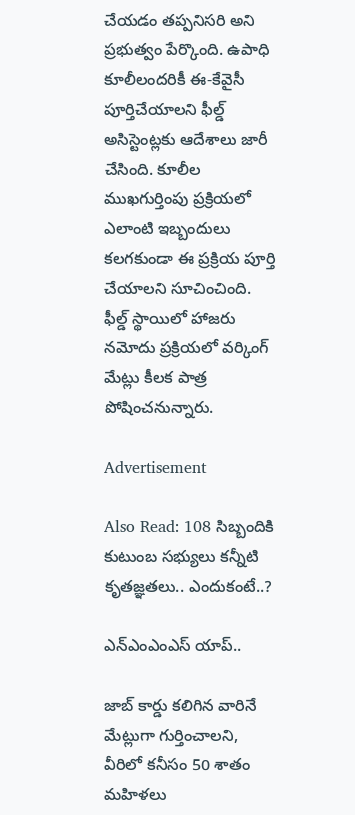చేయడం తప్పనిసరి అని ప్రభుత్వం పేర్కొంది. ఉపాధి కూలీలందరికీ ఈ-కేవైసీ పూర్తిచేయాలని ఫీల్డ్ అసిస్టెంట్లకు ఆదేశాలు జారీ చేసింది. కూలీల ముఖగుర్తింపు ప్రక్రియలో ఎలాంటి ఇబ్బందులు కలగకుండా ఈ ప్రక్రియ పూర్తి చేయాలని సూచించింది. ఫీల్డ్ స్థాయిలో హాజరు నమోదు ప్రక్రియలో వర్కింగ్ మేట్లు కీలక పాత్ర పోషించనున్నారు.

Advertisement

Also Read: 108 సిబ్బందికి కుటుంబ సభ్యులు కన్నీటి కృతజ్ఞతలు.. ఎందుకంటే..?

ఎన్ఎంఎంఎస్ యాప్..

జాబ్ కార్డు కలిగిన వారినే మేట్లుగా గుర్తించాలని, వీరిలో కనీసం 50 శాతం మహిళలు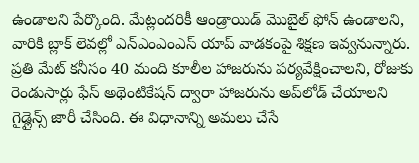ఉండాలని పేర్కొంది. మేట్లందరికీ ఆండ్రాయిడ్ మొబైల్ ఫోన్ ఉండాలని, వారికి బ్లాక్ లెవల్లో ఎన్ఎంఎంఎస్ యాప్ వాడకంపై శిక్షణ ఇవ్వనున్నారు. ప్రతి మేట్ కనీసం 40 మంది కూలీల హాజరును పర్యవేక్షించాలని, రోజుకు రెండుసార్లు ఫేస్ అథెంటికేషన్ ద్వారా హాజరును అప్‌లోడ్ చేయాలని గైడ్లైన్స్ జారీ చేసింది. ఈ విధానాన్ని అమలు చేసే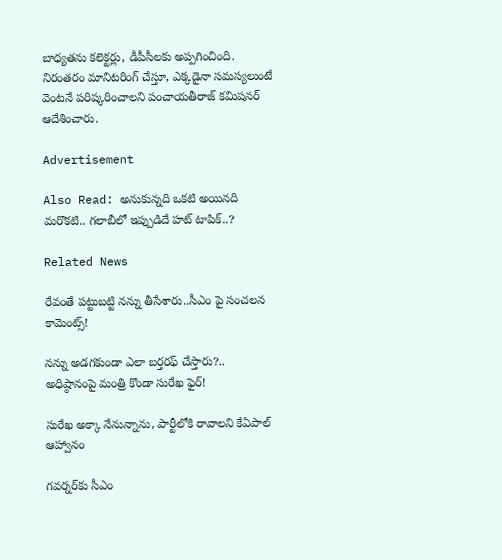బాధ్యతను కలెక్టర్లు, డీపీసీలకు అప్పగించింది. నిరంతరం మానిటరింగ్ చేస్తూ, ఎక్కడైనా సమస్యలుంటే వెంటనే పరిష్కరించాలని పంచాయతీరాజ్ కమిషనర్ ఆదేశించారు.

Advertisement

Also Read: అనుకున్నది ఒకటి అయినది మరొకటి.. గలాబీలో ఇప్పుడిదే హట్ టాపిక్..?

Related News

రేవంతే పట్టుబట్టి నన్ను తీసేశారు..సీఎం పై సంచలన కామెంట్స్!

నన్ను అడగకుండా ఎలా బర్తరఫ్ చేస్తారు?.. అధిష్ఠానంపై మంత్రి కొండా సురేఖ ఫైర్!

సురేఖ అక్కా నేనున్నాను, పార్టీలోకి రావాలని కేఏపాల్ ఆహ్వానం

గవర్నర్‌కు సీఎం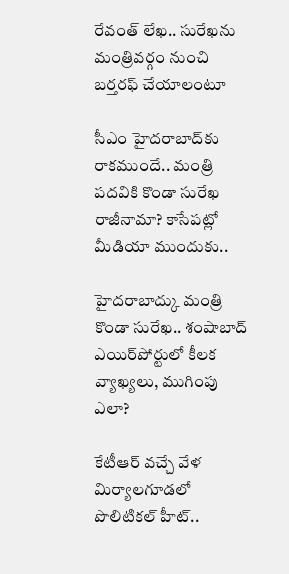రేవంత్ లేఖ.. సురేఖను మంత్రివర్గం నుంచి బర్తరఫ్‌ చేయాలంటూ

సీఎం హైదరాబాద్‌కు రాకముందే.. మంత్రి పదవికి కొండా సురేఖ రాజీనామా? కాసేపట్లో మీడియా ముందుకు..

హైదరాబాద్కు మంత్రి కొండా సురేఖ.. శంషాబాద్ ఎయిర్‌పోర్టులో కీలక వ్యాఖ్యలు, ముగింపు ఎలా?

కేటీఆర్ వచ్చే వేళ మిర్యాలగూడలో పొలిటికల్ హీట్..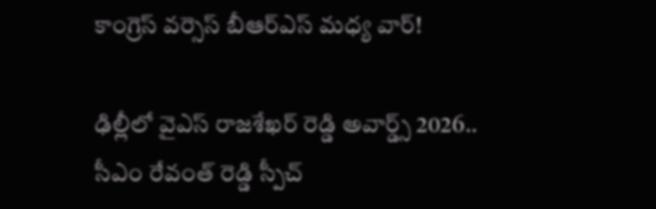కాంగ్రెస్ వర్సెస్ బీఆర్ఎస్ మధ్య వార్!

ఢిల్లీలో వైఎస్ రాజశేఖర్ రెడ్డి అవార్డ్స్ 2026.. సీఎం రేవంత్ రెడ్డి స్పీచ్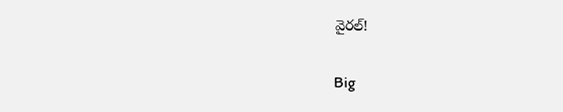వైరల్!

Big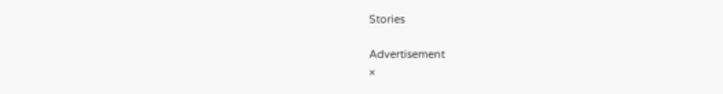Stories

Advertisement
×